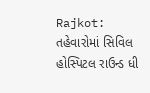Rajkot: તહેવારોમાં સિવિલ હોસ્પિટલ રાઉન્ડ ધી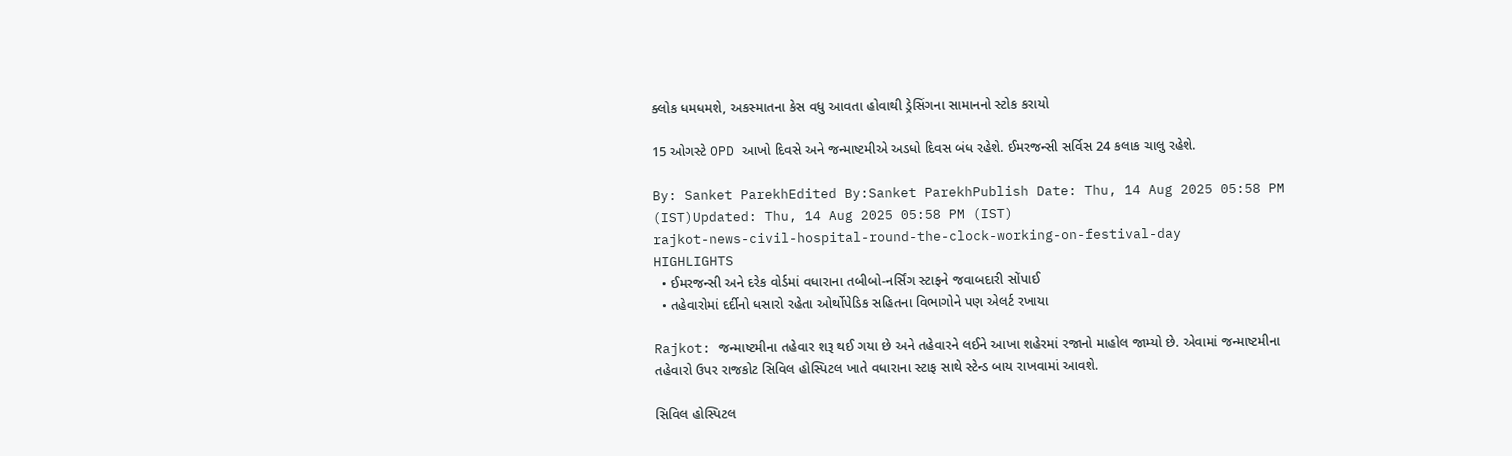ક્લોક ધમધમશે, અકસ્માતના કેસ વધુ આવતા હોવાથી ડ્રેસિંગના સામાનનો સ્ટોક કરાયો

15 ઓગસ્ટે OPD આખો દિવસે અને જન્માષ્ટમીએ અડધો દિવસ બંધ રહેશે. ઈમરજન્સી સર્વિસ 24 કલાક ચાલુ રહેશે.

By: Sanket ParekhEdited By:Sanket ParekhPublish Date: Thu, 14 Aug 2025 05:58 PM (IST)Updated: Thu, 14 Aug 2025 05:58 PM (IST)
rajkot-news-civil-hospital-round-the-clock-working-on-festival-day
HIGHLIGHTS
  • ઈમરજન્સી અને દરેક વોર્ડમાં વધારાના તબીબો-નર્સિંગ સ્ટાફને જવાબદારી સોંપાઈ
  • તહેવારોમાં દર્દીનો ધસારો રહેતા ઓર્થોપેડિક સહિતના વિભાગોને પણ એલર્ટ રખાયા

Rajkot: જન્માષ્ટમીના તહેવાર શરૂ થઈ ગયા છે અને તહેવારને લઈને આખા શહેરમાં રજાનો માહોલ જામ્યો છે. એવામાં જન્માષ્ટમીના તહેવારો ઉપર રાજકોટ સિવિલ હોસ્પિટલ ખાતે વધારાના સ્ટાફ સાથે સ્ટેન્ડ બાય રાખવામાં આવશે.

સિવિલ હોસ્પિટલ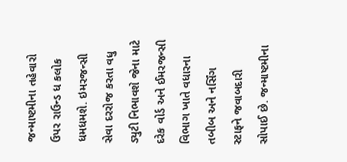જન્માષ્ટમીના તહેવારો ઉપર રાઉન્ડ ધ કલોક ધમધમશે. ઇમરજન્સી સેવા દરરોજ કરતા વધુ ડ્યુટી નિભાવશે જેના માટે દરેક વોર્ડ અને ઈમરજન્સી વિભાગ ખાતે વધારના તબીબ અને નર્સિંગ સ્ટાફને જવાબદારી સોપાઈ છે. જન્માષ્ટમીના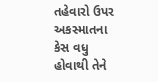તહેવારો ઉપર અકસ્માતના કેસ વધુ હોવાથી તેને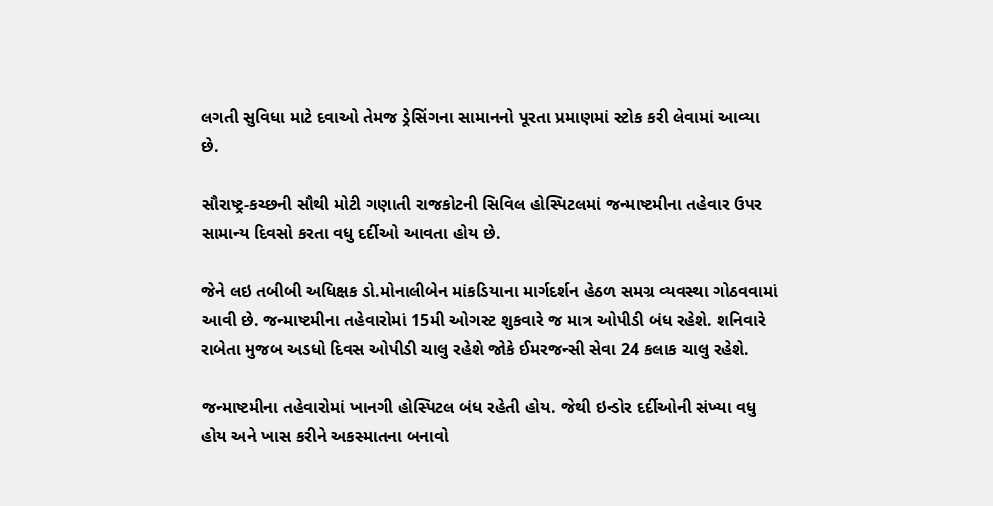લગતી સુવિધા માટે દવાઓ તેમજ ડ્રેસિંગના સામાનનો પૂરતા પ્રમાણમાં સ્ટોક કરી લેવામાં આવ્યા છે.

સૌરાષ્ટ્ર-કચ્છની સૌથી મોટી ગણાતી રાજકોટની સિવિલ હોસ્પિટલમાં જન્માષ્ટમીના તહેવાર ઉપર સામાન્ય દિવસો કરતા વધુ દર્દીઓ આવતા હોય છે.

જેને લઇ તબીબી અધિક્ષક ડો.મોનાલીબેન માંકડિયાના માર્ગદર્શન હેઠળ સમગ્ર વ્યવસ્થા ગોઠવવામાં આવી છે. જન્માષ્ટમીના તહેવારોમાં 15મી ઓગસ્ટ શુકવારે જ માત્ર ઓપીડી બંધ રહેશે. શનિવારે રાબેતા મુજબ અડધો દિવસ ઓપીડી ચાલુ રહેશે જોકે ઈમરજન્સી સેવા 24 કલાક ચાલુ રહેશે.

જન્માષ્ટમીના તહેવારોમાં ખાનગી હોસ્પિટલ બંધ રહેતી હોય. જેથી ઇન્ડોર દર્દીઓની સંખ્યા વધુ હોય અને ખાસ કરીને અકસ્માતના બનાવો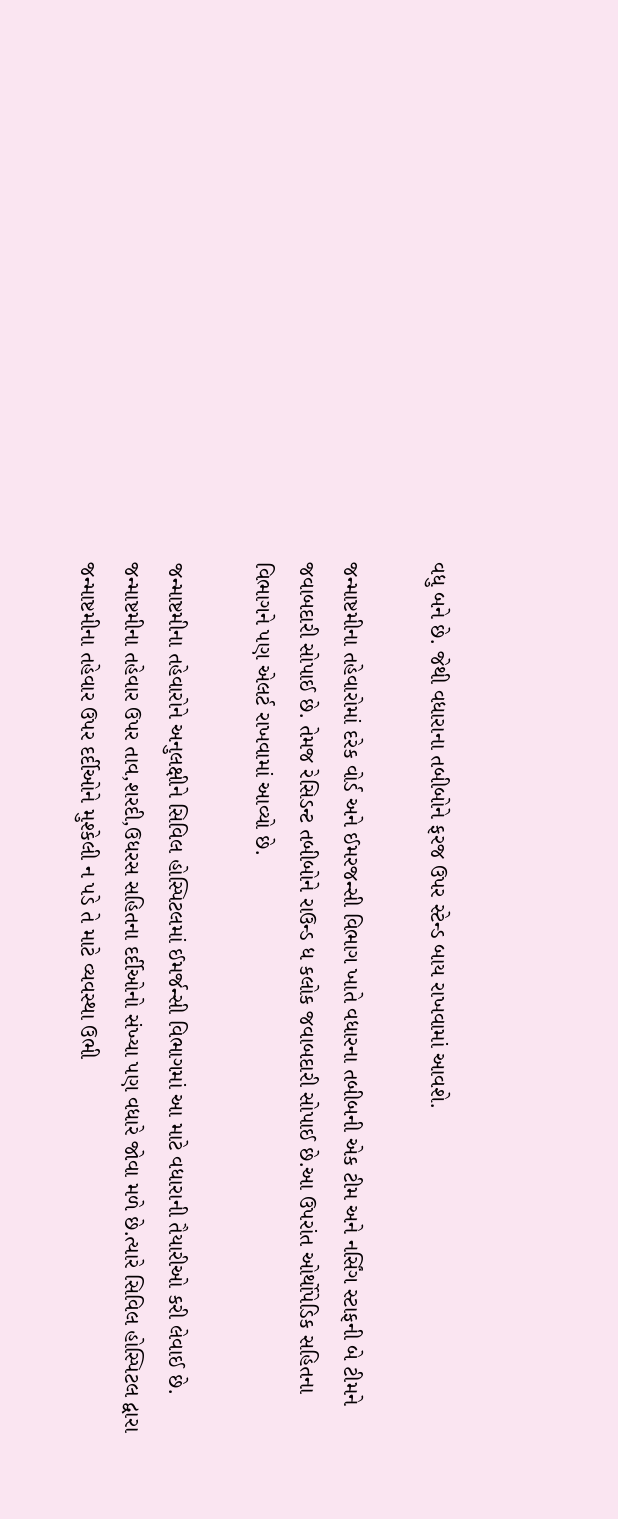વધુ બને છે. જેથી વધારાના તબીબોને ફરજ ઉપર સ્ટેન્ડ બાય રાખવામાં આવશે.

જન્માષ્ટમીના તહેવારોમાં દરેક વોર્ડ અને ઈમરજન્સી વિભાગ ખાતે વધારના તબીબની એક ટીમ અને નર્સિંગ સ્ટાફની બે ટીમને જવાબદારી સોપાઈ છે. તેમજ રેસિડન્ટ તબીબોને રાઉન્ડ ધ કલોક જવાબદારી સોપાઈ છે.આ ઉપરાંત ઓર્થોપેડિક સહિતના વિભાગને પણ એલર્ટ રાખવામાં આવ્યો છે.

જન્માષ્ટમીના તહેવારોને અનુલક્ષીને સિવિલ હોસ્પિટલમાં ઈમર્જન્સી વિભાગમાં આ માટે વધારાની તૈયારીઓ કરી લેવાઈ છે.
જન્માષ્ટમીના તહેવાર ઉપર તાવ,શરદી,ઉધરસ સહિતના દર્દીઓનો સંખ્યા પણ વધારે જોવા મળે છે.ત્યારે સિવિલ હોસ્પિટલ દ્વારા જન્માષ્ટમીના તહેવાર ઉપર દર્દીઓને મુશ્કેલી ન પડે તે માટે વ્યવસ્થા ઉભી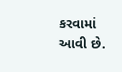કરવામાં આવી છે.